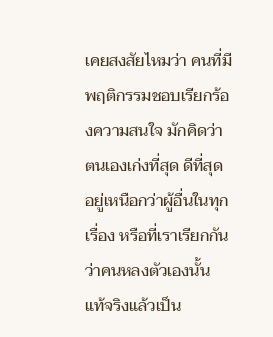เคยสงสัยไหมว่า คนที่มีพฤติกรรมชอบเรียกร้องความสนใจ มักคิดว่าตนเองเก่งที่สุด ดีที่สุด อยู่เหนือกว่าผู้อื่นในทุกเรื่อง หรือที่เราเรียกกันว่าคนหลงตัวเองนั้น แท้จริงแล้วเป็น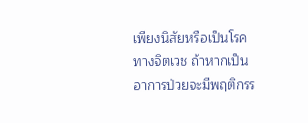เพียงนิสัยหรือเป็นโรคทางจิตเวช ถ้าหากเป็นอาการป่วยจะมีพฤติกรร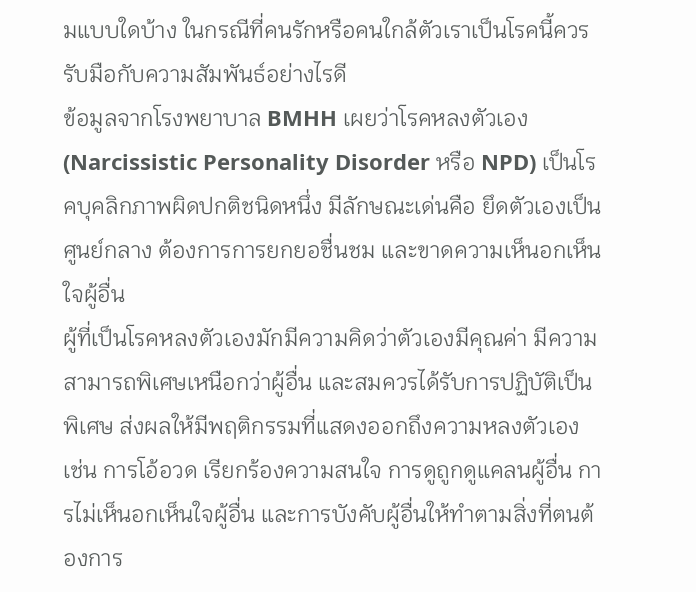มแบบใดบ้าง ในกรณีที่คนรักหรือคนใกล้ตัวเราเป็นโรคนี้ควรรับมือกับความสัมพันธ์อย่างไรดี
ข้อมูลจากโรงพยาบาล BMHH เผยว่าโรคหลงตัวเอง (Narcissistic Personality Disorder หรือ NPD) เป็นโรคบุคลิกภาพผิดปกติชนิดหนึ่ง มีลักษณะเด่นคือ ยึดตัวเองเป็นศูนย์กลาง ต้องการการยกยอชื่นชม และขาดความเห็นอกเห็นใจผู้อื่น
ผู้ที่เป็นโรคหลงตัวเองมักมีความคิดว่าตัวเองมีคุณค่า มีความสามารถพิเศษเหนือกว่าผู้อื่น และสมควรได้รับการปฏิบัติเป็นพิเศษ ส่งผลให้มีพฤติกรรมที่แสดงออกถึงความหลงตัวเอง เช่น การโอ้อวด เรียกร้องความสนใจ การดูถูกดูแคลนผู้อื่น การไม่เห็นอกเห็นใจผู้อื่น และการบังคับผู้อื่นให้ทำตามสิ่งที่ตนต้องการ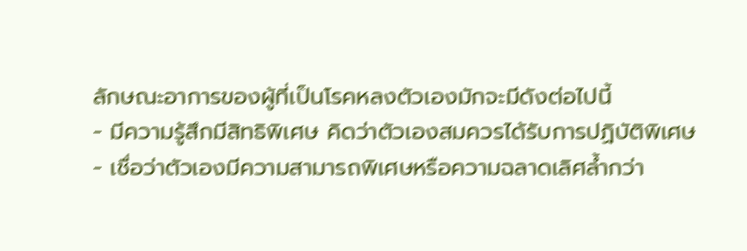ลักษณะอาการของผู้ที่เป็นโรคหลงตัวเองมักจะมีดังต่อไปนี้
- มีความรู้สึกมีสิทธิพิเศษ คิดว่าตัวเองสมควรได้รับการปฏิบัติพิเศษ
- เชื่อว่าตัวเองมีความสามารถพิเศษหรือความฉลาดเลิศล้ำกว่า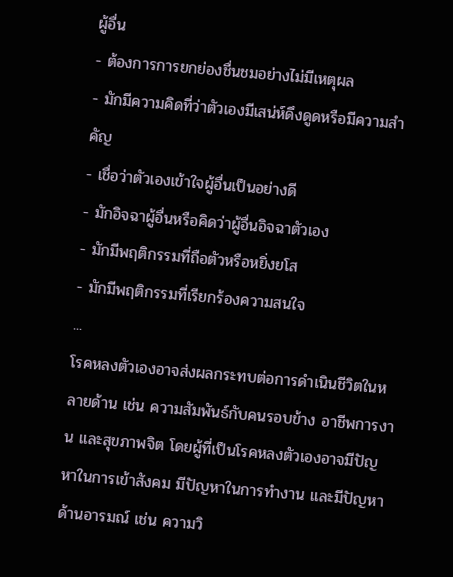ผู้อื่น
- ต้องการการยกย่องชื่นชมอย่างไม่มีเหตุผล
- มักมีความคิดที่ว่าตัวเองมีเสน่ห์ดึงดูดหรือมีความสำคัญ
- เชื่อว่าตัวเองเข้าใจผู้อื่นเป็นอย่างดี
- มักอิจฉาผู้อื่นหรือคิดว่าผู้อื่นอิจฉาตัวเอง
- มักมีพฤติกรรมที่ถือตัวหรือหยิ่งยโส
- มักมีพฤติกรรมที่เรียกร้องความสนใจ
...
โรคหลงตัวเองอาจส่งผลกระทบต่อการดำเนินชีวิตในหลายด้าน เช่น ความสัมพันธ์กับคนรอบข้าง อาชีพการงาน และสุขภาพจิต โดยผู้ที่เป็นโรคหลงตัวเองอาจมีปัญหาในการเข้าสังคม มีปัญหาในการทำงาน และมีปัญหาด้านอารมณ์ เช่น ความวิ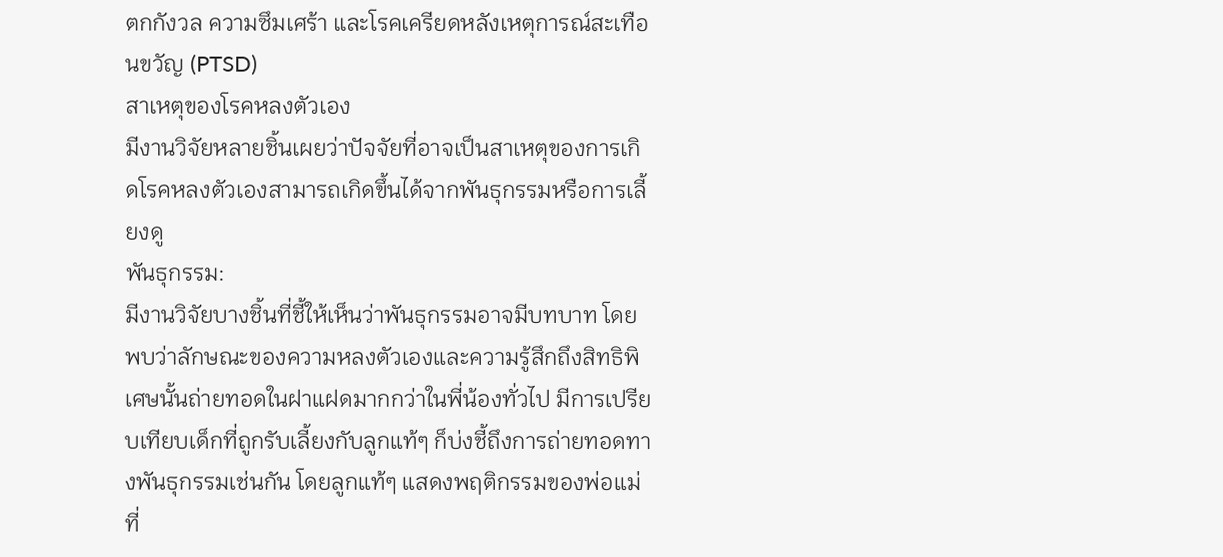ตกกังวล ความซึมเศร้า และโรคเครียดหลังเหตุการณ์สะเทือนขวัญ (PTSD)
สาเหตุของโรคหลงตัวเอง
มีงานวิจัยหลายชิ้นเผยว่าปัจจัยที่อาจเป็นสาเหตุของการเกิดโรคหลงตัวเองสามารถเกิดขึ้นได้จากพันธุกรรมหรือการเลี้ยงดู
พันธุกรรม:
มีงานวิจัยบางชิ้นที่ชี้ให้เห็นว่าพันธุกรรมอาจมีบทบาท โดยพบว่าลักษณะของความหลงตัวเองและความรู้สึกถึงสิทธิพิเศษนั้นถ่ายทอดในฝาแฝดมากกว่าในพี่น้องทั่วไป มีการเปรียบเทียบเด็กที่ถูกรับเลี้ยงกับลูกแท้ๆ ก็บ่งชี้ถึงการถ่ายทอดทางพันธุกรรมเช่นกัน โดยลูกแท้ๆ แสดงพฤติกรรมของพ่อแม่ที่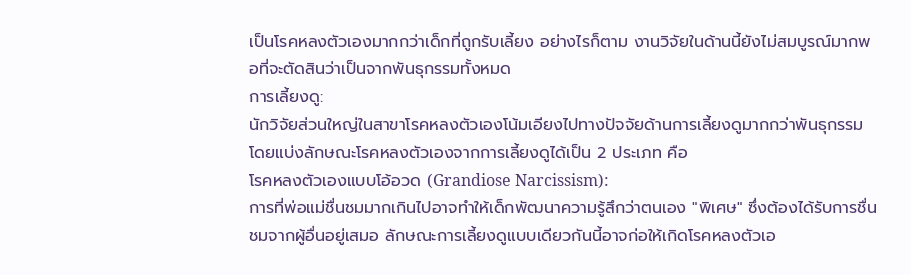เป็นโรคหลงตัวเองมากกว่าเด็กที่ถูกรับเลี้ยง อย่างไรก็ตาม งานวิจัยในด้านนี้ยังไม่สมบูรณ์มากพอที่จะตัดสินว่าเป็นจากพันธุกรรมทั้งหมด
การเลี้ยงดู:
นักวิจัยส่วนใหญ่ในสาขาโรคหลงตัวเองโน้มเอียงไปทางปัจจัยด้านการเลี้ยงดูมากกว่าพันธุกรรม โดยแบ่งลักษณะโรคหลงตัวเองจากการเลี้ยงดูได้เป็น 2 ประเภท คือ
โรคหลงตัวเองแบบโอ้อวด (Grandiose Narcissism):
การที่พ่อแม่ชื่นชมมากเกินไปอาจทำให้เด็กพัฒนาความรู้สึกว่าตนเอง "พิเศษ" ซึ่งต้องได้รับการชื่นชมจากผู้อื่นอยู่เสมอ ลักษณะการเลี้ยงดูแบบเดียวกันนี้อาจก่อให้เกิดโรคหลงตัวเอ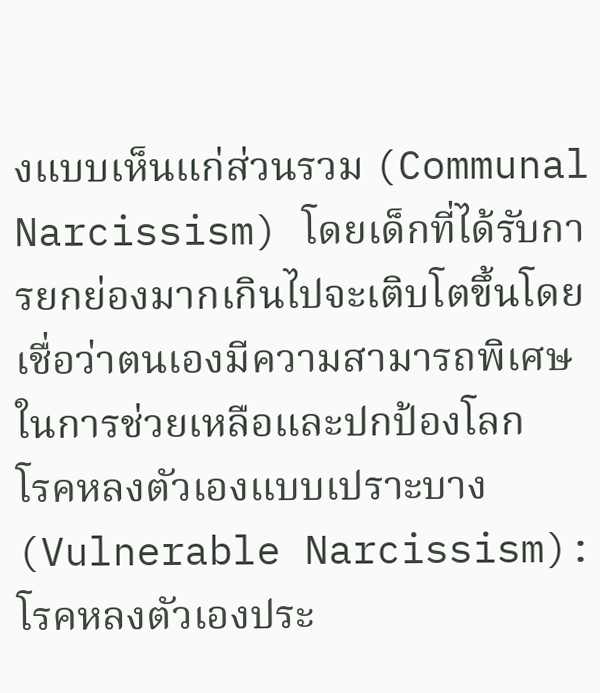งแบบเห็นแก่ส่วนรวม (Communal Narcissism) โดยเด็กที่ได้รับการยกย่องมากเกินไปจะเติบโตขึ้นโดยเชื่อว่าตนเองมีความสามารถพิเศษในการช่วยเหลือและปกป้องโลก
โรคหลงตัวเองแบบเปราะบาง (Vulnerable Narcissism):
โรคหลงตัวเองประ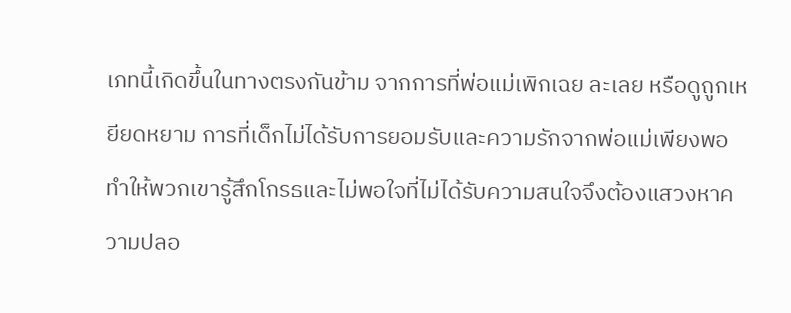เภทนี้เกิดขึ้นในทางตรงกันข้าม จากการที่พ่อแม่เพิกเฉย ละเลย หรือดูถูกเหยียดหยาม การที่เด็กไม่ได้รับการยอมรับและความรักจากพ่อแม่เพียงพอ ทำให้พวกเขารู้สึกโกรธและไม่พอใจที่ไม่ได้รับความสนใจจึงต้องแสวงหาความปลอ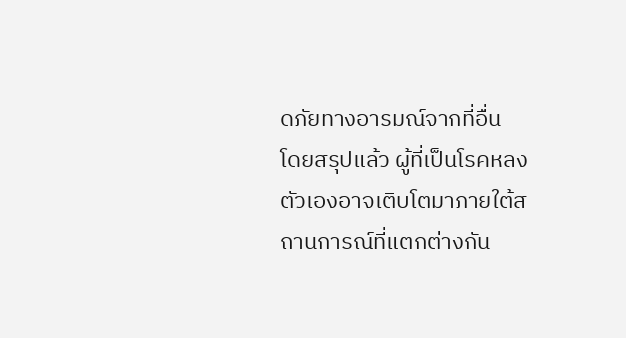ดภัยทางอารมณ์จากที่อื่น
โดยสรุปแล้ว ผู้ที่เป็นโรคหลงตัวเองอาจเติบโตมาภายใต้สถานการณ์ที่แตกต่างกัน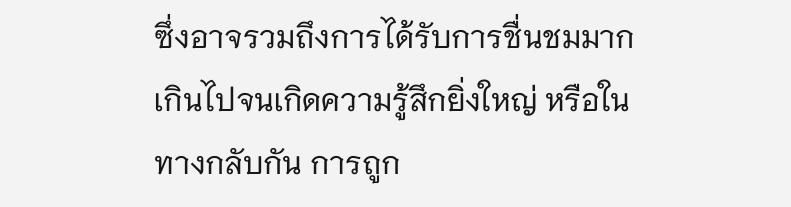ซึ่งอาจรวมถึงการได้รับการชื่นชมมากเกินไปจนเกิดความรู้สึกยิ่งใหญ่ หรือในทางกลับกัน การถูก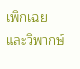เพิกเฉยและวิพากษ์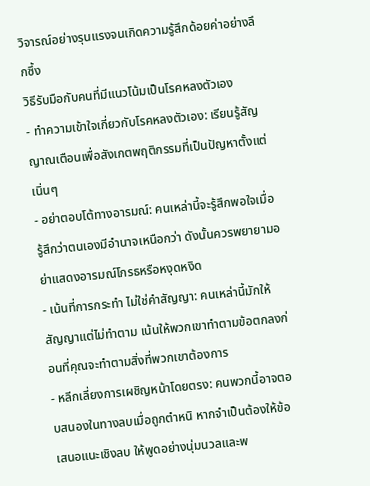วิจารณ์อย่างรุนแรงจนเกิดความรู้สึกด้อยค่าอย่างลึกซึ้ง
วิธีรับมือกับคนที่มีแนวโน้มเป็นโรคหลงตัวเอง
- ทำความเข้าใจเกี่ยวกับโรคหลงตัวเอง: เรียนรู้สัญญาณเตือนเพื่อสังเกตพฤติกรรมที่เป็นปัญหาตั้งแต่เนิ่นๆ
- อย่าตอบโต้ทางอารมณ์: คนเหล่านี้จะรู้สึกพอใจเมื่อรู้สึกว่าตนเองมีอำนาจเหนือกว่า ดังนั้นควรพยายามอย่าแสดงอารมณ์โกรธหรือหงุดหงิด
- เน้นที่การกระทำ ไม่ใช่คำสัญญา: คนเหล่านี้มักให้สัญญาแต่ไม่ทำตาม เน้นให้พวกเขาทำตามข้อตกลงก่อนที่คุณจะทำตามสิ่งที่พวกเขาต้องการ
- หลีกเลี่ยงการเผชิญหน้าโดยตรง: คนพวกนี้อาจตอบสนองในทางลบเมื่อถูกตำหนิ หากจำเป็นต้องให้ข้อเสนอแนะเชิงลบ ให้พูดอย่างนุ่มนวลและพ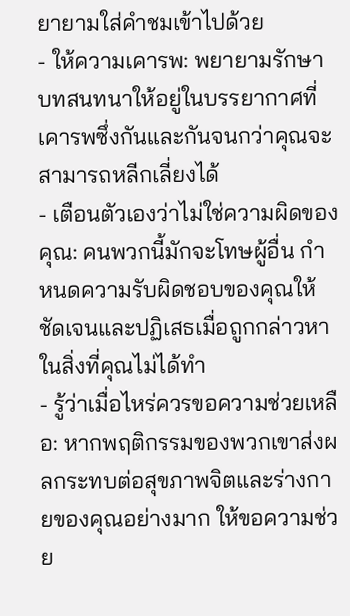ยายามใส่คำชมเข้าไปด้วย
- ให้ความเคารพ: พยายามรักษาบทสนทนาให้อยู่ในบรรยากาศที่เคารพซึ่งกันและกันจนกว่าคุณจะสามารถหลีกเลี่ยงได้
- เตือนตัวเองว่าไม่ใช่ความผิดของคุณ: คนพวกนี้มักจะโทษผู้อื่น กำหนดความรับผิดชอบของคุณให้ชัดเจนและปฏิเสธเมื่อถูกกล่าวหาในสิ่งที่คุณไม่ได้ทำ
- รู้ว่าเมื่อไหร่ควรขอความช่วยเหลือ: หากพฤติกรรมของพวกเขาส่งผลกระทบต่อสุขภาพจิตและร่างกายของคุณอย่างมาก ให้ขอความช่วย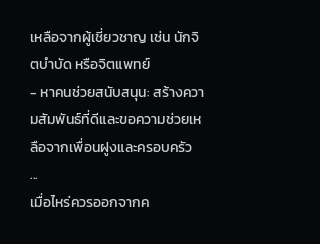เหลือจากผู้เชี่ยวชาญ เช่น นักจิตบำบัด หรือจิตแพทย์
- หาคนช่วยสนับสนุน: สร้างความสัมพันธ์ที่ดีและขอความช่วยเหลือจากเพื่อนฝูงและครอบครัว
...
เมื่อไหร่ควรออกจากค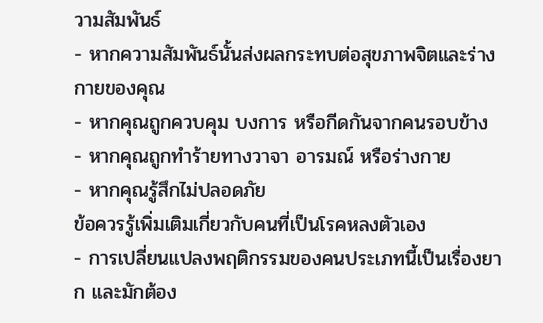วามสัมพันธ์
- หากความสัมพันธ์นั้นส่งผลกระทบต่อสุขภาพจิตและร่างกายของคุณ
- หากคุณถูกควบคุม บงการ หรือกีดกันจากคนรอบข้าง
- หากคุณถูกทำร้ายทางวาจา อารมณ์ หรือร่างกาย
- หากคุณรู้สึกไม่ปลอดภัย
ข้อควรรู้เพิ่มเติมเกี่ยวกับคนที่เป็นโรคหลงตัวเอง
- การเปลี่ยนแปลงพฤติกรรมของคนประเภทนี้เป็นเรื่องยาก และมักต้อง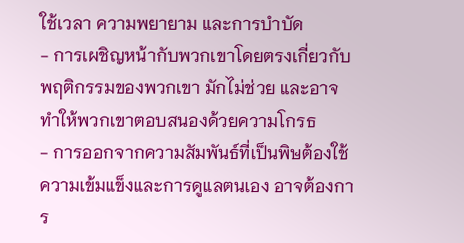ใช้เวลา ความพยายาม และการบำบัด
- การเผชิญหน้ากับพวกเขาโดยตรงเกี่ยวกับพฤติกรรมของพวกเขา มักไม่ช่วย และอาจทำให้พวกเขาตอบสนองด้วยความโกรธ
- การออกจากความสัมพันธ์ที่เป็นพิษต้องใช้ความเข้มแข็งและการดูแลตนเอง อาจต้องการ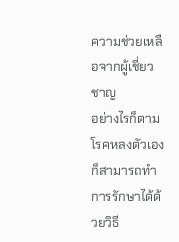ความช่วยเหลือจากผู้เชี่ยวชาญ
อย่างไรก็ตาม โรคหลงตัวเองก็สามารถทำการรักษาได้ด้วยวิธี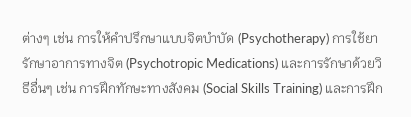ต่างๆ เช่น การให้คำปรึกษาแบบจิตบำบัด (Psychotherapy) การใช้ยารักษาอาการทางจิต (Psychotropic Medications) และการรักษาด้วยวิธีอื่นๆ เช่น การฝึกทักษะทางสังคม (Social Skills Training) และการฝึก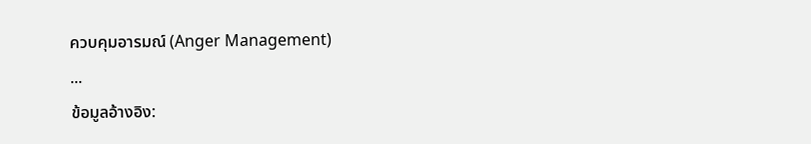ควบคุมอารมณ์ (Anger Management)
...
ข้อมูลอ้างอิง: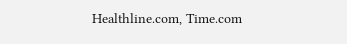Healthline.com, Time.com